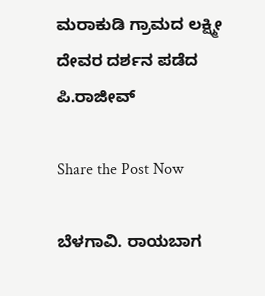ಮರಾಕುಡಿ ಗ್ರಾಮದ ಲಕ್ಷ್ಮೀ ದೇವರ ದರ್ಶನ ಪಡೆದ ಪಿ.ರಾಜೀವ್

Share the Post Now

ಬೆಳಗಾವಿ. ರಾಯಬಾಗ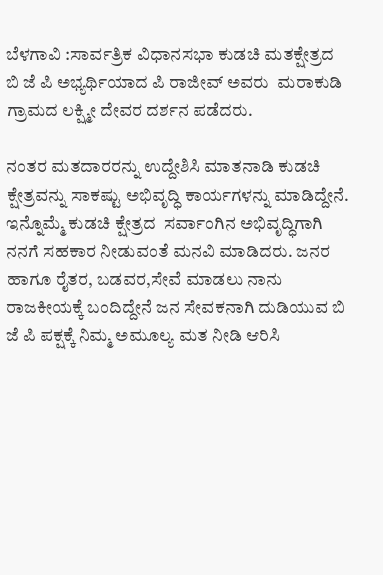ಬೆಳಗಾವಿ :ಸಾರ್ವತ್ರಿಕ ವಿಧಾನಸಭಾ ಕುಡಚಿ ಮತಕ್ಷೇತ್ರದ ಬಿ ಜೆ ಪಿ ಅಭ್ಯರ್ಥಿಯಾದ ಪಿ ರಾಜೀವ್ ಅವರು  ಮರಾಕುಡಿ ಗ್ರಾಮದ ಲಕ್ಷ್ಮೀ ದೇವರ ದರ್ಶನ ಪಡೆದರು.

ನಂತರ ಮತದಾರರನ್ನು ಉದ್ದೇಶಿಸಿ ಮಾತನಾಡಿ ಕುಡಚಿ ಕ್ಷೇತ್ರವನ್ನು ಸಾಕಷ್ಟು ಅಭಿವೃದ್ಧಿ ಕಾರ್ಯಗಳನ್ನು ಮಾಡಿದ್ದೇನೆ. ಇನ್ನೊಮ್ಮೆ ಕುಡಚಿ ಕ್ಷೇತ್ರದ  ಸರ್ವಾಂಗಿನ ಅಭಿವೃದ್ಧಿಗಾಗಿ ನನಗೆ ಸಹಕಾರ ನೀಡುವಂತೆ ಮನವಿ ಮಾಡಿದರು. ಜನರ ಹಾಗೂ ರೈತರ, ಬಡವರ,ಸೇವೆ ಮಾಡಲು ನಾನು ರಾಜಕೀಯಕ್ಕೆ ಬಂದಿದ್ದೇನೆ ಜನ ಸೇವಕನಾಗಿ ದುಡಿಯುವ ಬಿ ಜೆ ಪಿ ಪಕ್ಷಕ್ಕೆ ನಿಮ್ಮ ಅಮೂಲ್ಯ ಮತ ನೀಡಿ ಆರಿಸಿ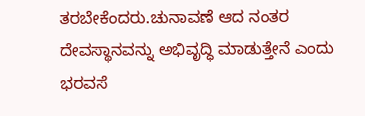ತರಬೇಕೆಂದರು.ಚುನಾವಣೆ ಆದ ನಂತರ ದೇವಸ್ಥಾನವನ್ನು ಅಭಿವೃದ್ಧಿ ಮಾಡುತ್ತೇನೆ ಎಂದು ಭರವಸೆ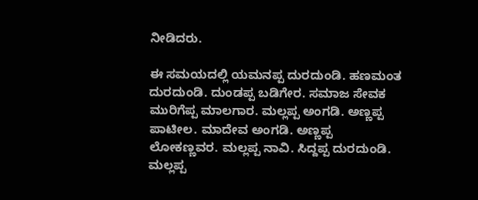ನೀಡಿದರು.

ಈ ಸಮಯದಲ್ಲಿ ಯಮನಪ್ಪ ದುರದುಂಡಿ. ಹಣಮಂತ ದುರದುಂಡಿ. ದುಂಡಪ್ಪ ಬಡಿಗೇರ. ಸಮಾಜ ಸೇವಕ ಮುರಿಗೆಪ್ಪ ಮಾಲಗಾರ. ಮಲ್ಲಪ್ಪ ಅಂಗಡಿ. ಅಣ್ಣಪ್ಪ ಪಾಟೀಲ. ಮಾದೇವ ಅಂಗಡಿ. ಅಣ್ಣಪ್ಪ ಲೋಕಣ್ಣವರ. ಮಲ್ಲಪ್ಪ ನಾವಿ. ಸಿದ್ದಪ್ಪ ದುರದುಂಡಿ. ಮಲ್ಲಪ್ಪ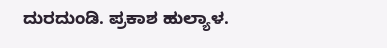ದುರದುಂಡಿ. ಪ್ರಕಾಶ ಹುಲ್ಯಾಳ.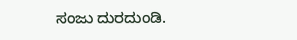ಸಂಜು ದುರದುಂಡಿ.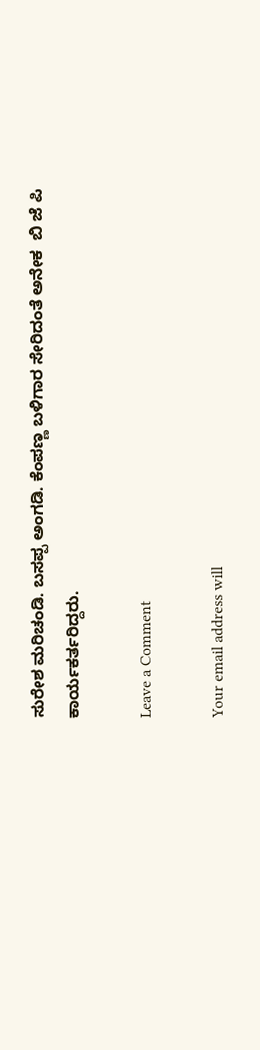ಸುರೇಶ ಮರಿಚಂಡಿ. ಬಸಪ್ಪ ಅಂಗಡಿ. ಕೆಂಪಣ್ಣ ಬಳಿಗಾರ ಸೇರಿದಂತೆ ಅನೇಕ  ಬಿ ಜೆ ಪಿ ಕಾರ್ಯಕರ್ತರಿದ್ದರು.

Leave a Comment

Your email address will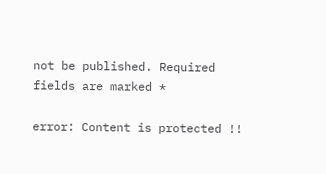not be published. Required fields are marked *

error: Content is protected !!